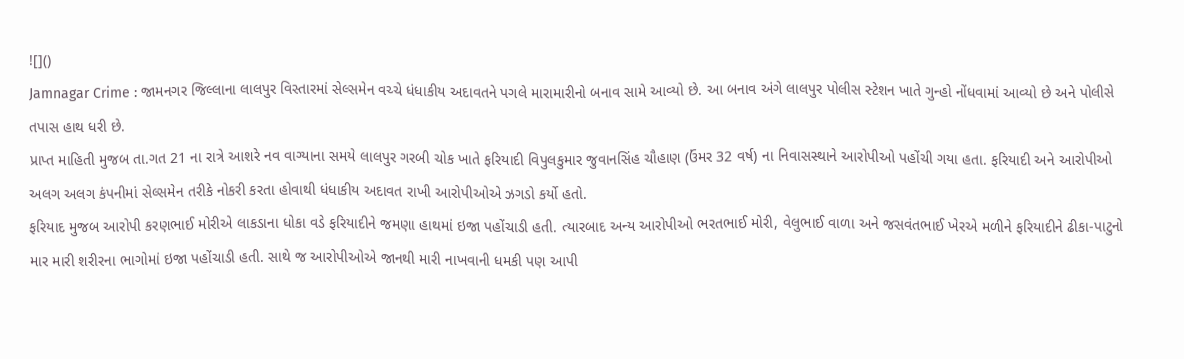![]()
Jamnagar Crime : જામનગર જિલ્લાના લાલપુર વિસ્તારમાં સેલ્સમેન વચ્ચે ધંધાકીય અદાવતને પગલે મારામારીનો બનાવ સામે આવ્યો છે. આ બનાવ અંગે લાલપુર પોલીસ સ્ટેશન ખાતે ગુન્હો નોંધવામાં આવ્યો છે અને પોલીસે તપાસ હાથ ધરી છે.
પ્રાપ્ત માહિતી મુજબ તા.ગત 21 ના રાત્રે આશરે નવ વાગ્યાના સમયે લાલપુર ગરબી ચોક ખાતે ફરિયાદી વિપુલકુમાર જુવાનસિંહ ચૌહાણ (ઉંમર 32 વર્ષ) ના નિવાસસ્થાને આરોપીઓ પહોંચી ગયા હતા. ફરિયાદી અને આરોપીઓ અલગ અલગ કંપનીમાં સેલ્સમેન તરીકે નોકરી કરતા હોવાથી ધંધાકીય અદાવત રાખી આરોપીઓએ ઝગડો કર્યો હતો.
ફરિયાદ મુજબ આરોપી કરણભાઈ મોરીએ લાકડાના ધોકા વડે ફરિયાદીને જમણા હાથમાં ઇજા પહોંચાડી હતી. ત્યારબાદ અન્ય આરોપીઓ ભરતભાઈ મોરી, વેલુભાઈ વાળા અને જસવંતભાઈ ખેરએ મળીને ફરિયાદીને ઢીકા-પાટુનો માર મારી શરીરના ભાગોમાં ઇજા પહોંચાડી હતી. સાથે જ આરોપીઓએ જાનથી મારી નાખવાની ધમકી પણ આપી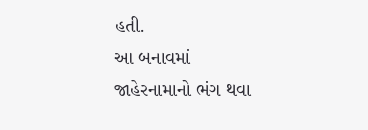હતી.
આ બનાવમાં જાહેરનામાનો ભંગ થવા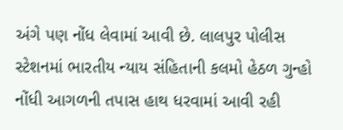અંગે પણ નોંધ લેવામાં આવી છે. લાલપુર પોલીસ સ્ટેશનમાં ભારતીય ન્યાય સંહિતાની કલમો હેઠળ ગુન્હો નોંધી આગળની તપાસ હાથ ધરવામાં આવી રહી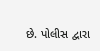છે. પોલીસ દ્વારા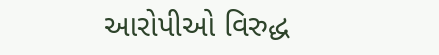આરોપીઓ વિરુદ્ધ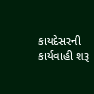કાયદેસરની કાર્યવાહી શરૂ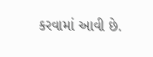કરવામાં આવી છે.